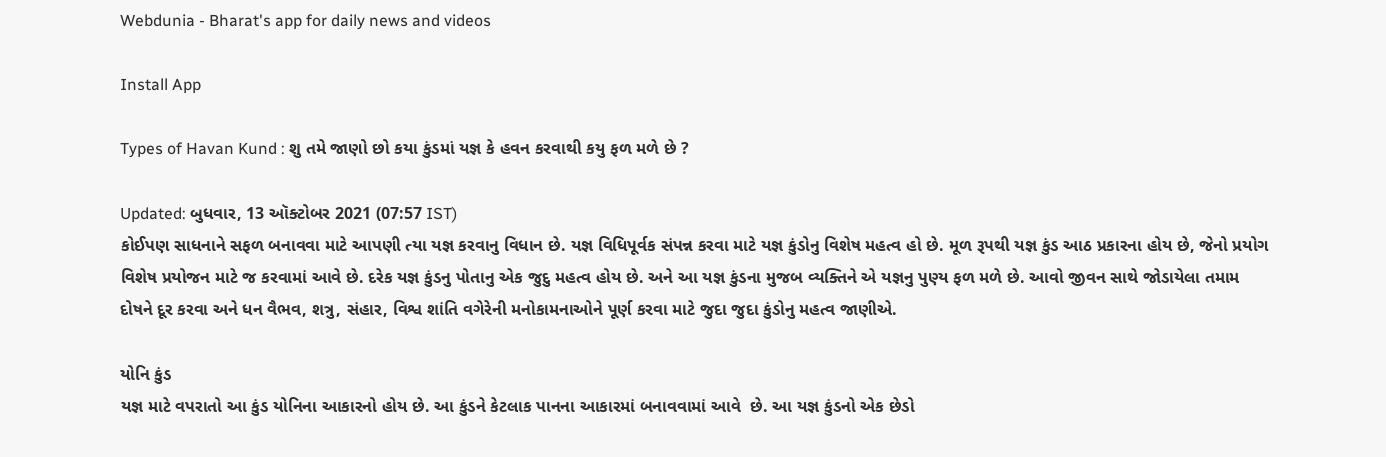Webdunia - Bharat's app for daily news and videos

Install App

Types of Havan Kund : શુ તમે જાણો છો કયા કુંડમાં યજ્ઞ કે હવન કરવાથી કયુ ફળ મળે છે ?

Updated: બુધવાર, 13 ઑક્ટોબર 2021 (07:57 IST)
કોઈપણ સાધનાને સફળ બનાવવા માટે આપણી ત્યા યજ્ઞ કરવાનુ વિધાન છે. યજ્ઞ વિધિપૂર્વક સંપન્ન કરવા માટે યજ્ઞ કુંડોનુ વિશેષ મહત્વ હો છે. મૂળ રૂપથી યજ્ઞ કુંડ આઠ પ્રકારના હોય છે, જેનો પ્રયોગ વિશેષ પ્રયોજન માટે જ કરવામાં આવે છે. દરેક યજ્ઞ કુંડનુ પોતાનુ એક જુદુ મહત્વ હોય છે. અને આ યજ્ઞ કુંડના મુજબ વ્યક્તિને એ યજ્ઞનુ પુણ્ય ફળ મળે છે. આવો જીવન સાથે જોડાયેલા તમામ દોષને દૂર કરવા અને ધન વૈભવ, શત્રુ, સંહાર, વિશ્વ શાંતિ વગેરેની મનોકામનાઓને પૂર્ણ કરવા માટે જુદા જુદા કુંડોનુ મહત્વ જાણીએ.

યોનિ કુંડ
યજ્ઞ માટે વપરાતો આ કુંડ યોનિના આકારનો હોય છે. આ કુંડને કેટલાક પાનના આકારમાં બનાવવામાં આવે  છે. આ યજ્ઞ કુંડનો એક છેડો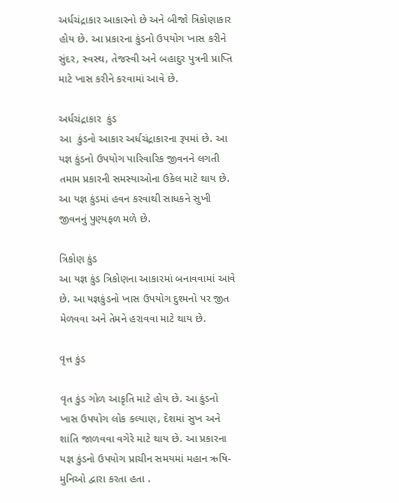અર્ધચંદ્રાકાર આકારનો છે અને બીજો ત્રિકોણાકાર હોય છે. આ પ્રકારના કુંડનો ઉપયોગ ખાસ કરીને સુંદર, સ્વસ્થ, તેજસ્વી અને બહાદુર પુત્રની પ્રાપ્તિ માટે ખાસ કરીને કરવામાં આવે છે.

અર્ધચંદ્રાકાર  કુંડ
આ  કુંડનો આકાર અર્ધચંદ્રાકારના રૂપમાં છે. આ યજ્ઞ કુંડનો ઉપયોગ પારિવારિક જીવનને લગતી તમામ પ્રકારની સમસ્યાઓના ઉકેલ માટે થાય છે. આ યજ્ઞ કુંડમાં હવન કરવાથી સાધકને સુખી જીવનનું પુણ્યફળ મળે છે.

ત્રિકોણ કુંડ
આ યજ્ઞ કુંડ ત્રિકોણના આકારમાં બનાવવામાં આવે છે. આ યજ્ઞકુંડનો ખાસ ઉપયોગ દુશ્મનો પર જીત મેળવવા અને તેમને હરાવવા માટે થાય છે.

વૃત્ત કુંડ

વૃત કુંડ ગોળ આકૃતિ માટે હોય છે. આ કુંડનો ખાસ ઉપયોગ લોક કલ્યાણ, દેશમાં સુખ અને શાંતિ જાળવવા વગેરે માટે થાય છે. આ પ્રકારના યજ્ઞ કુંડનો ઉપયોગ પ્રાચીન સમયમાં મહાન ઋષિ-મુનિઓ દ્વારા કરતા હતા .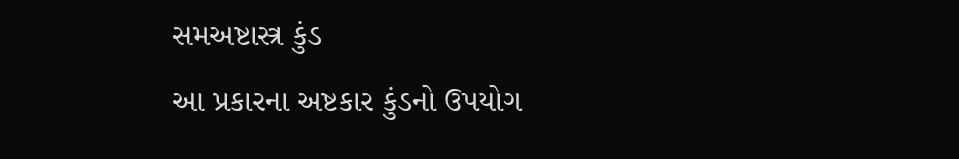સમઅષ્ટાસ્ત્ર કુંડ
આ પ્રકારના અષ્ટકાર કુંડનો ઉપયોગ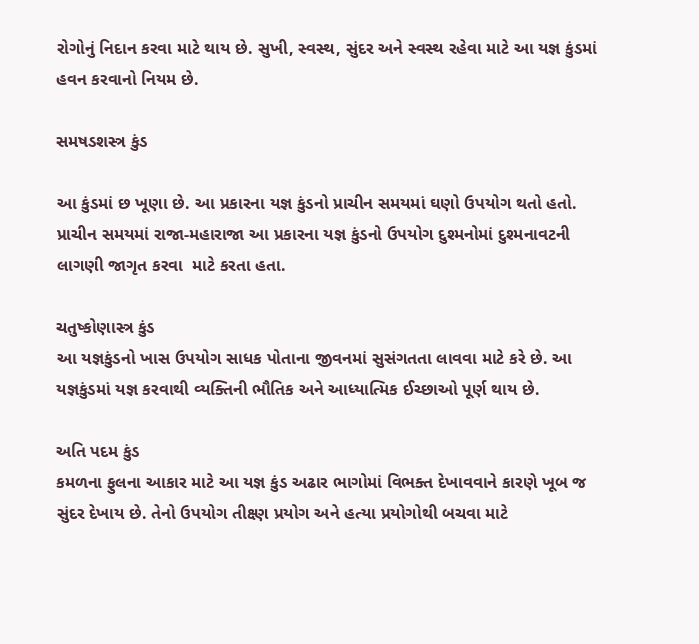રોગોનું નિદાન કરવા માટે થાય છે. સુખી, સ્વસ્થ, સુંદર અને સ્વસ્થ રહેવા માટે આ યજ્ઞ કુંડમાં હવન કરવાનો નિયમ છે.

સમષડશસ્ત્ર કુંડ

આ કુંડમાં છ ખૂણા છે. આ પ્રકારના યજ્ઞ કુંડનો પ્રાચીન સમયમાં ઘણો ઉપયોગ થતો હતો. પ્રાચીન સમયમાં રાજા-મહારાજા આ પ્રકારના યજ્ઞ કુંડનો ઉપયોગ દુશ્મનોમાં દુશ્મનાવટની લાગણી જાગૃત કરવા  માટે કરતા હતા.

ચતુષ્કોણાસ્ત્ર કુંડ
આ યજ્ઞકુંડનો ખાસ ઉપયોગ સાધક પોતાના જીવનમાં સુસંગતતા લાવવા માટે કરે છે. આ યજ્ઞકુંડમાં યજ્ઞ કરવાથી વ્યક્તિની ભૌતિક અને આધ્યાત્મિક ઈચ્છાઓ પૂર્ણ થાય છે.

અતિ પદમ કુંડ
કમળના ફુલના આકાર માટે આ યજ્ઞ કુંડ અઢાર ભાગોમાં વિભક્ત દેખાવવાને કારણે ખૂબ જ સુંદર દેખાય છે. તેનો ઉપયોગ તીક્ષ્ણ પ્રયોગ અને હત્યા પ્રયોગોથી બચવા માટે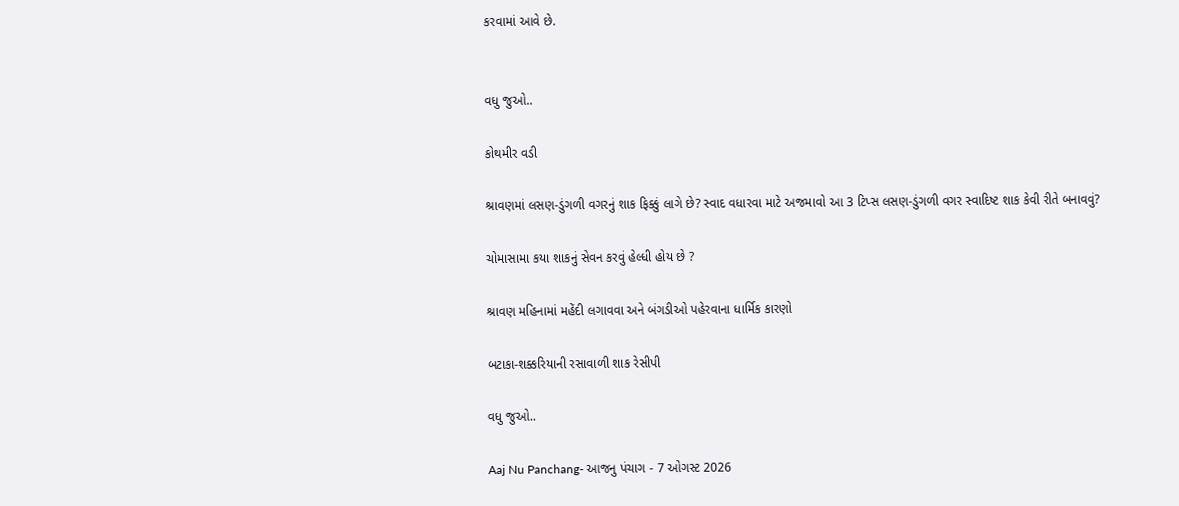કરવામાં આવે છે.


વધુ જુઓ..

કોથમીર વડી

શ્રાવણમાં લસણ-ડુંગળી વગરનું શાક ફિક્કું લાગે છે? સ્વાદ વધારવા માટે અજમાવો આ 3 ટિપ્સ લસણ-ડુંગળી વગર સ્વાદિષ્ટ શાક કેવી રીતે બનાવવું?

ચોમાસામા કયા શાકનું સેવન કરવું હેલ્ધી હોય છે ?

શ્રાવણ મહિનામાં મહેંદી લગાવવા અને બંગડીઓ પહેરવાના ધાર્મિક કારણો

બટાકા-શક્કરિયાની રસાવાળી શાક રેસીપી

વધુ જુઓ..

Aaj Nu Panchang- આજનુ પંચાગ - 7 ઓગસ્ટ 2026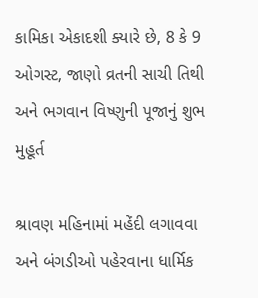કામિકા એકાદશી ક્યારે છે, 8 કે 9 ઓગસ્ટ, જાણો વ્રતની સાચી તિથી અને ભગવાન વિષ્ણુની પૂજાનું શુભ મુહૂર્ત

શ્રાવણ મહિનામાં મહેંદી લગાવવા અને બંગડીઓ પહેરવાના ધાર્મિક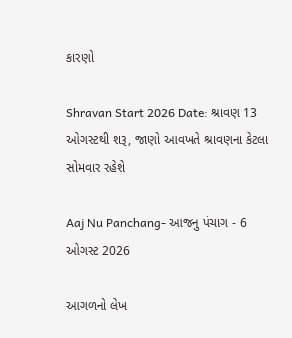કારણો

Shravan Start 2026 Date: શ્રાવણ 13 ઓગસ્ટથી શરૂ, જાણો આવખતે શ્રાવણના કેટલા સોમવાર રહેશે

Aaj Nu Panchang- આજનુ પંચાગ - 6 ઓગસ્ટ 2026

આગળનો લેખ